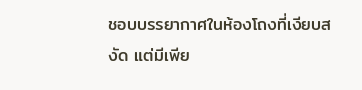ชอบบรรยากาศในห้องโถงที่เงียบสงัด แต่มีเพีย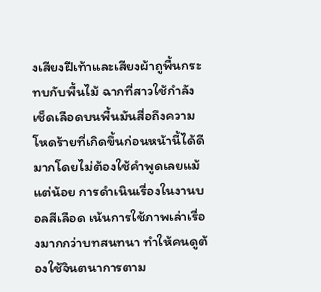งเสียงฝีเท้าและเสียงผ้าถูพื้นกระทบกับพื้นไม้ ฉากที่สาวใช้กำลังเช็ดเลือดบนพื้นมันสื่อถึงความโหดร้ายที่เกิดขึ้นก่อนหน้านี้ได้ดีมากโดยไม่ต้องใช้คำพูดเลยแม้แต่น้อย การดำเนินเรื่องในงานบอลสีเลือด เน้นการใช้ภาพเล่าเรื่องมากกว่าบทสนทนา ทำให้คนดูต้องใช้จินตนาการตาม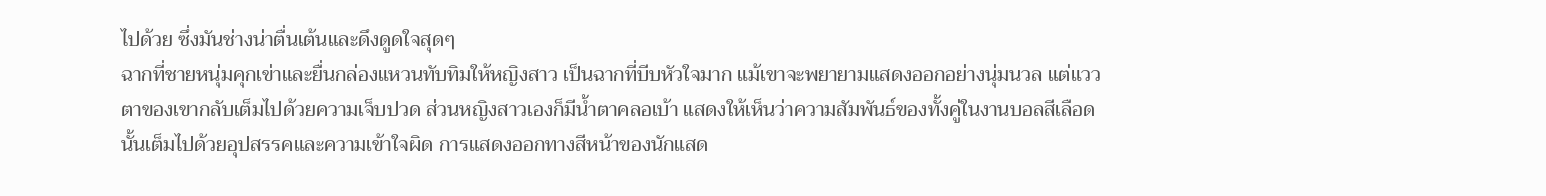ไปด้วย ซึ่งมันช่างน่าตื่นเต้นและดึงดูดใจสุดๆ
ฉากที่ชายหนุ่มคุกเข่าและยื่นกล่องแหวนทับทิมให้หญิงสาว เป็นฉากที่บีบหัวใจมาก แม้เขาจะพยายามแสดงออกอย่างนุ่มนวล แต่แววตาของเขากลับเต็มไปด้วยความเจ็บปวด ส่วนหญิงสาวเองก็มีน้ำตาคลอเบ้า แสดงให้เห็นว่าความสัมพันธ์ของทั้งคู่ในงานบอลสีเลือด นั้นเต็มไปด้วยอุปสรรคและความเข้าใจผิด การแสดงออกทางสีหน้าของนักแสด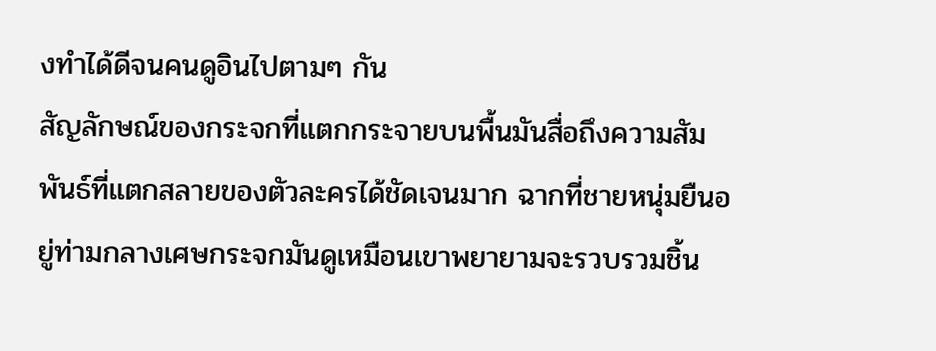งทำได้ดีจนคนดูอินไปตามๆ กัน
สัญลักษณ์ของกระจกที่แตกกระจายบนพื้นมันสื่อถึงความสัมพันธ์ที่แตกสลายของตัวละครได้ชัดเจนมาก ฉากที่ชายหนุ่มยืนอยู่ท่ามกลางเศษกระจกมันดูเหมือนเขาพยายามจะรวบรวมชิ้น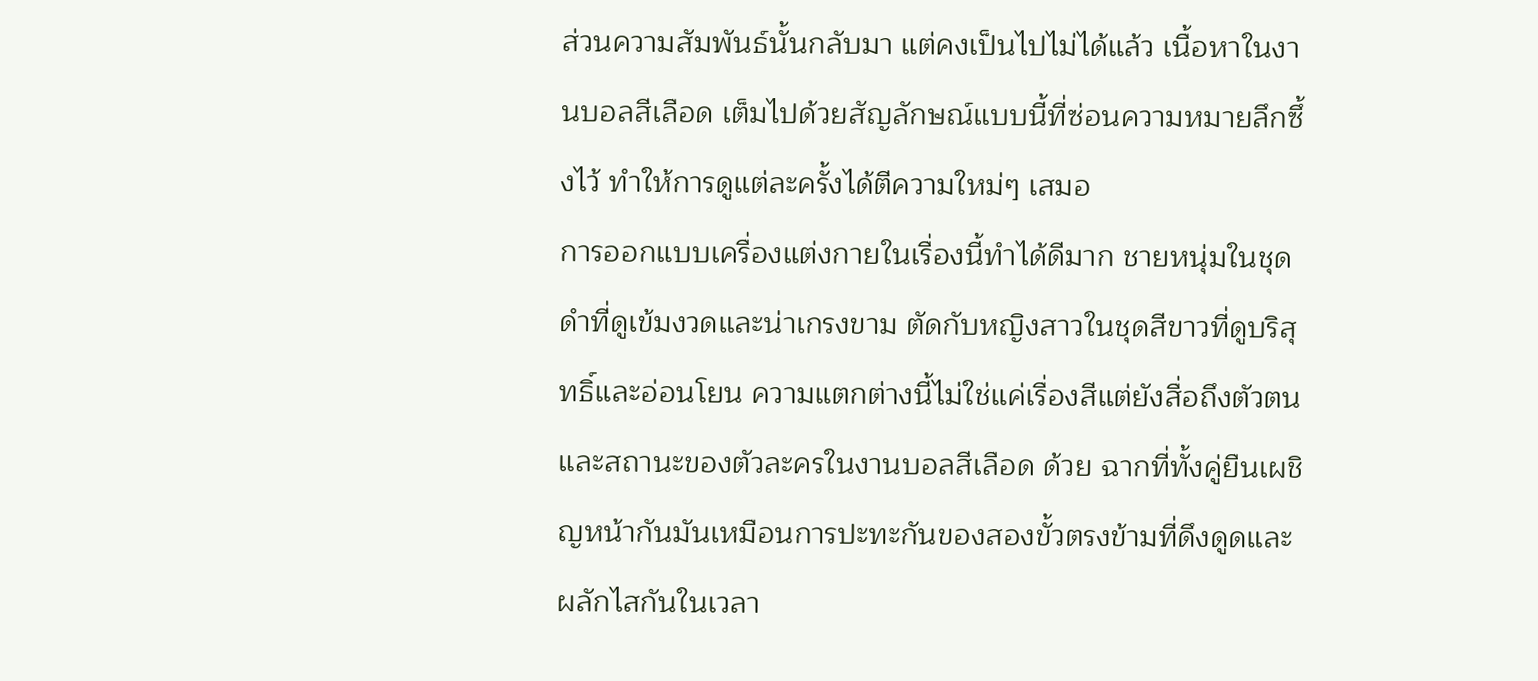ส่วนความสัมพันธ์นั้นกลับมา แต่คงเป็นไปไม่ได้แล้ว เนื้อหาในงานบอลสีเลือด เต็มไปด้วยสัญลักษณ์แบบนี้ที่ซ่อนความหมายลึกซึ้งไว้ ทำให้การดูแต่ละครั้งได้ตีความใหม่ๆ เสมอ
การออกแบบเครื่องแต่งกายในเรื่องนี้ทำได้ดีมาก ชายหนุ่มในชุดดำที่ดูเข้มงวดและน่าเกรงขาม ตัดกับหญิงสาวในชุดสีขาวที่ดูบริสุทธิ์และอ่อนโยน ความแตกต่างนี้ไม่ใช่แค่เรื่องสีแต่ยังสื่อถึงตัวตนและสถานะของตัวละครในงานบอลสีเลือด ด้วย ฉากที่ทั้งคู่ยืนเผชิญหน้ากันมันเหมือนการปะทะกันของสองขั้วตรงข้ามที่ดึงดูดและผลักไสกันในเวลา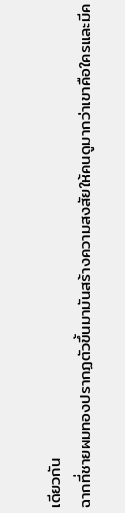เดียวกัน
ฉากที่ชายผมทองปรากฏตัวขึ้นมามันสร้างความสงสัยให้คนดูมากว่าเขาคือใครและมีค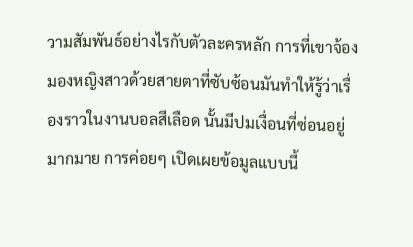วามสัมพันธ์อย่างไรกับตัวละครหลัก การที่เขาจ้องมองหญิงสาวด้วยสายตาที่ซับซ้อนมันทำให้รู้ว่าเรื่องราวในงานบอลสีเลือด นั้นมีปมเงื่อนที่ซ่อนอยู่มากมาย การค่อยๆ เปิดเผยข้อมูลแบบนี้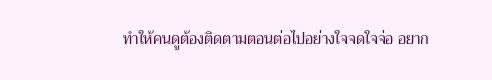ทำให้คนดูต้องติดตามตอนต่อไปอย่างใจจดใจจ่อ อยาก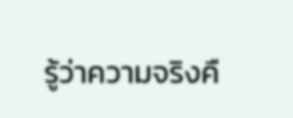รู้ว่าความจริงคื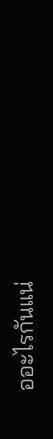ออะไรกันแน่